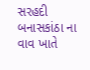સરહદી બનાસકાંઠા ના વાવ ખાતે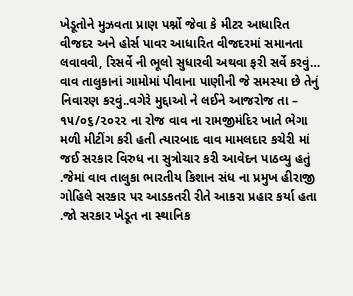ખેડૂતોને મુઝવતા પ્રાણ પર્શ્નો જેવા કે મીટર આધારિત વીજદર અને હોર્સ પાવર આધારિત વીજદરમાં સમાનતા લવાવવી, રિસર્વે ની ભૂલો સુધારવી અથવા ફરી સર્વે કરવું… વાવ તાલુકાનાં ગામોમાં પીવાના પાણીની જે સમસ્યા છે તેનું નિવારણ કરવું..વગેરે મુદ્દાઓ ને લઈને આજરોજ તા – ૧૫/૦૬/૨૦૨૨ ના રોજ વાવ ના રામજીમંદિર ખાતે ભેગા મળી મીટીંગ કરી હતી ત્યારબાદ વાવ મામલદાર કચેરી માં જઈ સરકાર વિરુધ ના સુત્રોચાર કરી આવેદન પાઠવ્યુ હતું .જેમાં વાવ તાલુકા ભારતીય કિશાન સંધ ના પ્રમુખ હીરાજી ગોહિલે સરકાર પર આડકતરી રીતે આકરા પ્રહાર કર્યા હતા .જો સરકાર ખેડૂત ના સ્થાનિક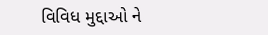વિવિધ મુદ્દાઓ ને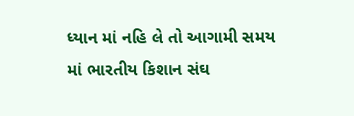ધ્યાન માં નહિ લે તો આગામી સમય માં ભારતીય કિશાન સંઘ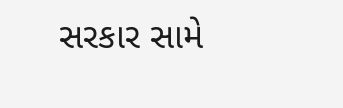સરકાર સામે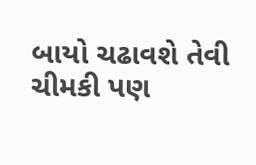બાયો ચઢાવશે તેવી ચીમકી પણ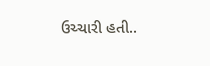ઉચ્ચારી હતી..